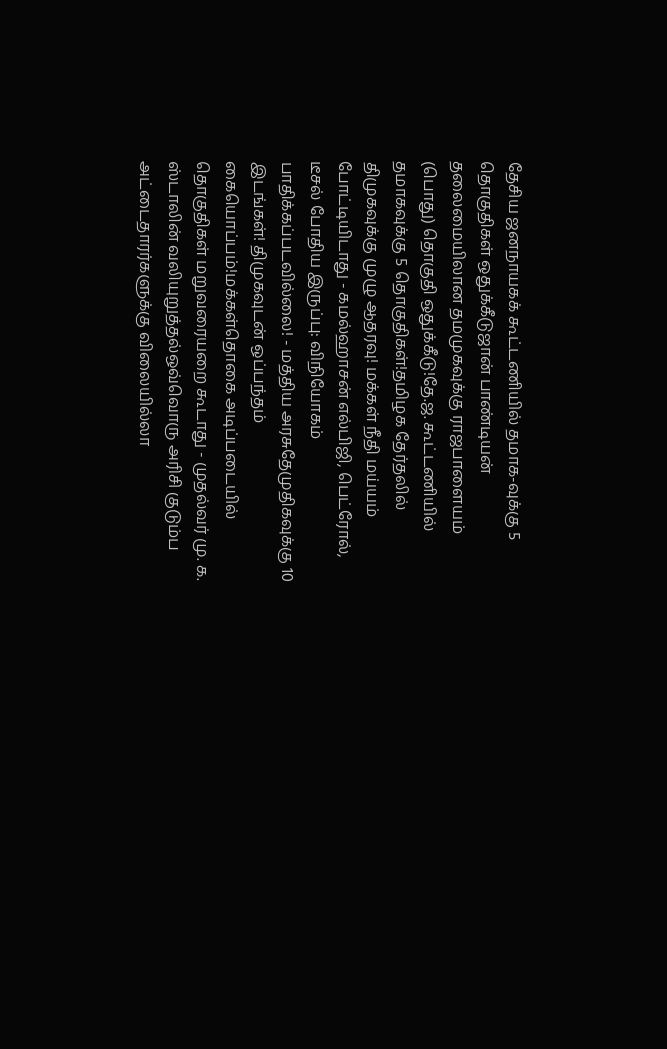தேசிய ஜனநாயகக் கூட்டணியில் தமாக-வுக்கு 5 தொகுதிகள் ஒதுக்கீடுஜான் பாண்டியன் தலைமையிலான தமமுகவுக்கு ராஜபாளையம் (பொது) தொகுதி ஒதுக்கீடு!தே.ஜ. கூட்டணியில் தமாகவுக்கு 5 தொகுதிகள்!தமிழக தேர்தலில் திமுகவுக்கு முழு ஆதரவு! மக்கள் நீதி மய்யம் போட்டியிடாது - கமல்ஹாசன் எல்பிஜி, பெட்ரோல், டீசல் போதிய இருப்பு: விநியோகம் பாதிக்கப்படவில்லை! - மத்திய அரசுதேமுதிகவுக்கு 10 இடங்கள்! திமுகவுடன் ஒப்பந்தம் கையொப்பம்!மக்கள்தொகை அடிப்படையில் தொகுதிகள் மறுவரையறை கூடாது - முதல்வர் மு. க. ஸ்டாலின் வலியுறுத்தல்ஒவ்வொரு அரிசி குடும்ப அட்டைதாரர்களுக்கு விலையில்லா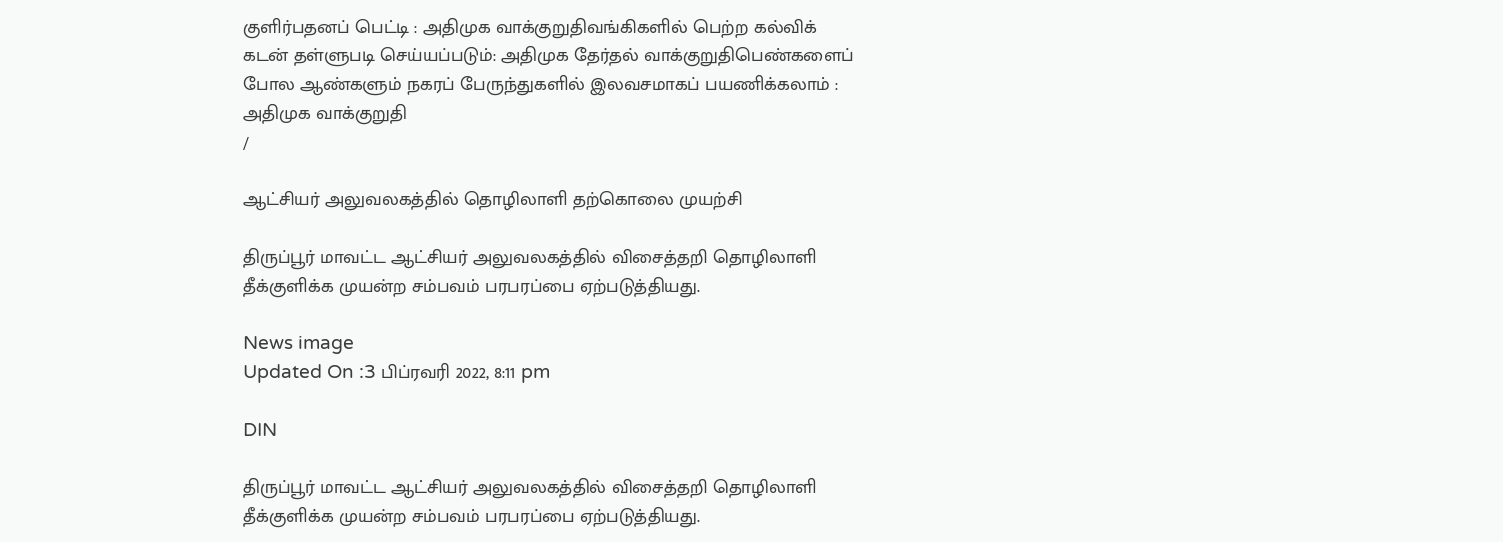குளிர்பதனப் பெட்டி : அதிமுக வாக்குறுதிவங்கிகளில் பெற்ற கல்விக் கடன் தள்ளுபடி செய்யப்படும்: அதிமுக தேர்தல் வாக்குறுதிபெண்களைப் போல ஆண்களும் நகரப் பேருந்துகளில் இலவசமாகப் பயணிக்கலாம் : அதிமுக வாக்குறுதி
/

ஆட்சியர் அலுவலகத்தில் தொழிலாளி தற்கொலை முயற்சி

திருப்பூர் மாவட்ட ஆட்சியர் அலுவலகத்தில் விசைத்தறி தொழிலாளி தீக்குளிக்க முயன்ற சம்பவம் பரபரப்பை ஏற்படுத்தியது.

News image
Updated On :3 பிப்ரவரி 2022, 8:11 pm

DIN

திருப்பூர் மாவட்ட ஆட்சியர் அலுவலகத்தில் விசைத்தறி தொழிலாளி தீக்குளிக்க முயன்ற சம்பவம் பரபரப்பை ஏற்படுத்தியது.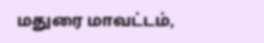மதுரை மாவட்டம்,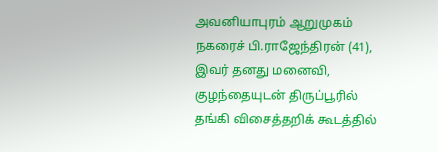அவனியாபுரம் ஆறுமுகம் நகரைச் பி.ராஜேந்திரன் (41), இவர் தனது மனைவி, குழந்தையுடன் திருப்பூரில் தங்கி விசைத்தறிக் கூடத்தில்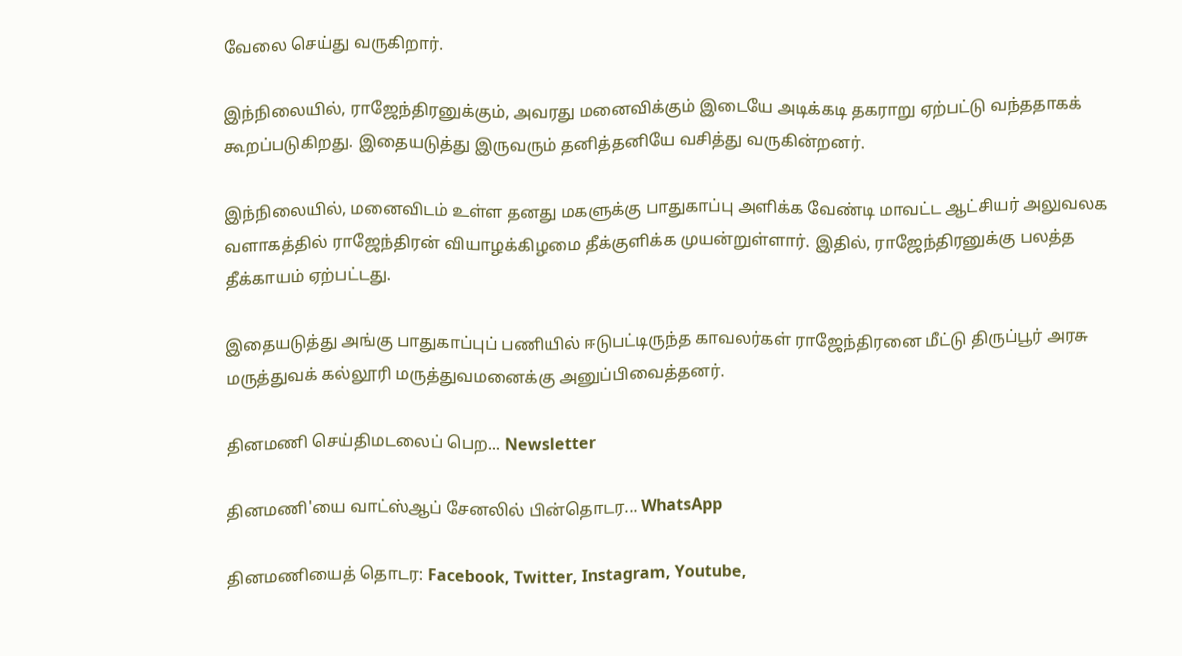வேலை செய்து வருகிறார்.

இந்நிலையில், ராஜேந்திரனுக்கும், அவரது மனைவிக்கும் இடையே அடிக்கடி தகராறு ஏற்பட்டு வந்ததாகக் கூறப்படுகிறது. இதையடுத்து இருவரும் தனித்தனியே வசித்து வருகின்றனர்.

இந்நிலையில், மனைவிடம் உள்ள தனது மகளுக்கு பாதுகாப்பு அளிக்க வேண்டி மாவட்ட ஆட்சியர் அலுவலக வளாகத்தில் ராஜேந்திரன் வியாழக்கிழமை தீக்குளிக்க முயன்றுள்ளார். இதில், ராஜேந்திரனுக்கு பலத்த தீக்காயம் ஏற்பட்டது.

இதையடுத்து அங்கு பாதுகாப்புப் பணியில் ஈடுபட்டிருந்த காவலர்கள் ராஜேந்திரனை மீட்டு திருப்பூர் அரசு மருத்துவக் கல்லூரி மருத்துவமனைக்கு அனுப்பிவைத்தனர்.

தினமணி செய்திமடலைப் பெற... Newsletter

தினமணி'யை வாட்ஸ்ஆப் சேனலில் பின்தொடர... WhatsApp

தினமணியைத் தொடர: Facebook, Twitter, Instagram, Youtube,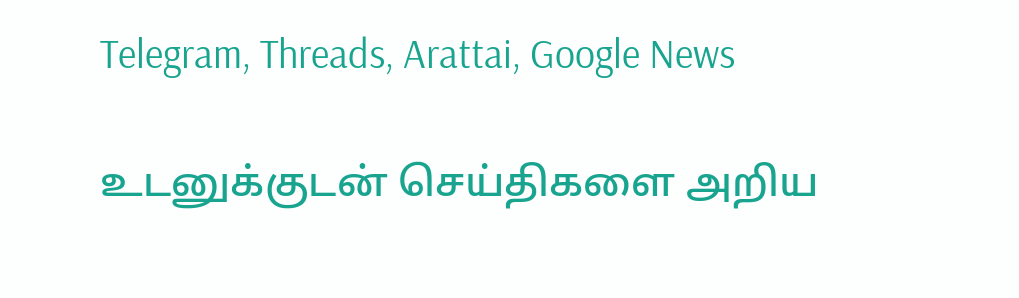Telegram, Threads, Arattai, Google News

உடனுக்குடன் செய்திகளை அறிய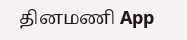தினமணி App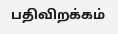பதிவிறக்கம்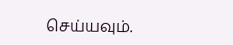செய்யவும்.